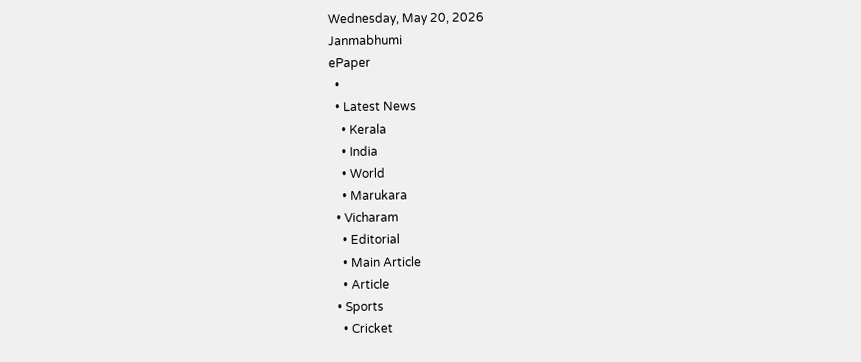Wednesday, May 20, 2026
Janmabhumi
ePaper
  •
  • Latest News
    • Kerala
    • India
    • World
    • Marukara
  • Vicharam
    • Editorial
    • Main Article
    • Article
  • Sports
    • Cricket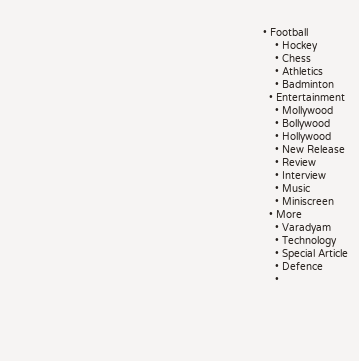• Football
    • Hockey
    • Chess
    • Athletics
    • Badminton
  • Entertainment
    • Mollywood
    • Bollywood
    • Hollywood
    • New Release
    • Review
    • Interview
    • Music
    • Miniscreen
  • More
    • Varadyam
    • Technology
    • Special Article
    • Defence
    •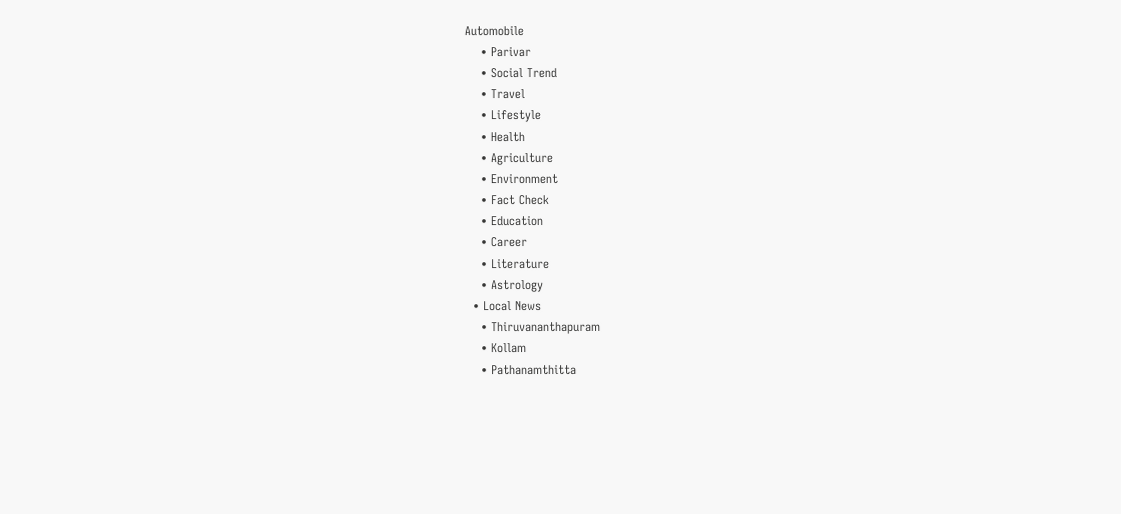Automobile
    • Parivar
    • Social Trend
    • Travel
    • Lifestyle
    • Health
    • Agriculture
    • Environment
    • Fact Check
    • Education
    • Career
    • Literature
    • Astrology
  • Local News
    • Thiruvananthapuram
    • Kollam
    • Pathanamthitta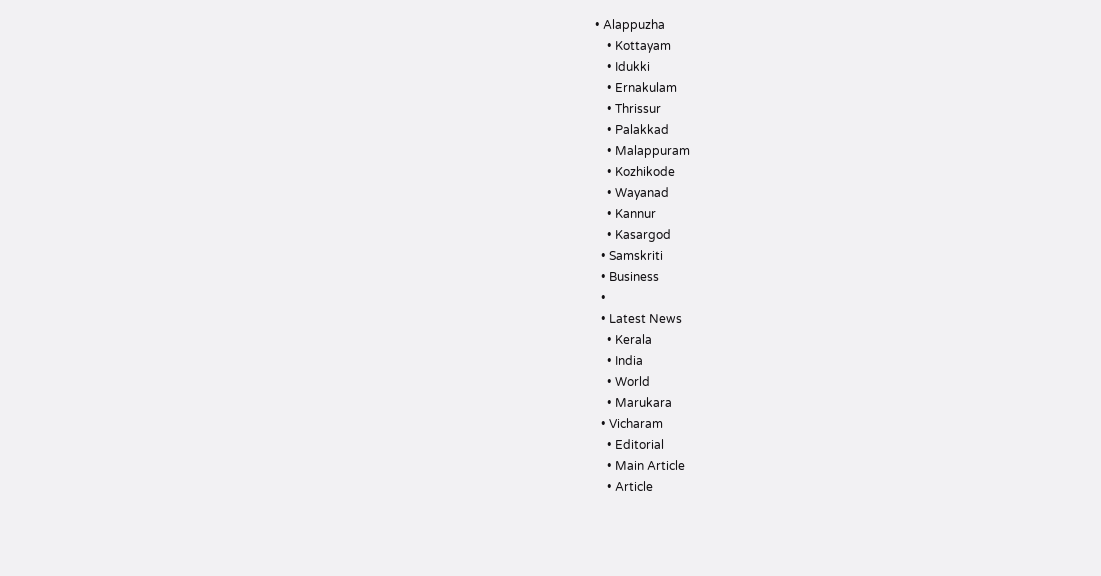• Alappuzha
    • Kottayam
    • Idukki
    • Ernakulam
    • Thrissur
    • Palakkad
    • Malappuram
    • Kozhikode
    • Wayanad
    • Kannur
    • Kasargod
  • Samskriti
  • Business
  •
  • Latest News
    • Kerala
    • India
    • World
    • Marukara
  • Vicharam
    • Editorial
    • Main Article
    • Article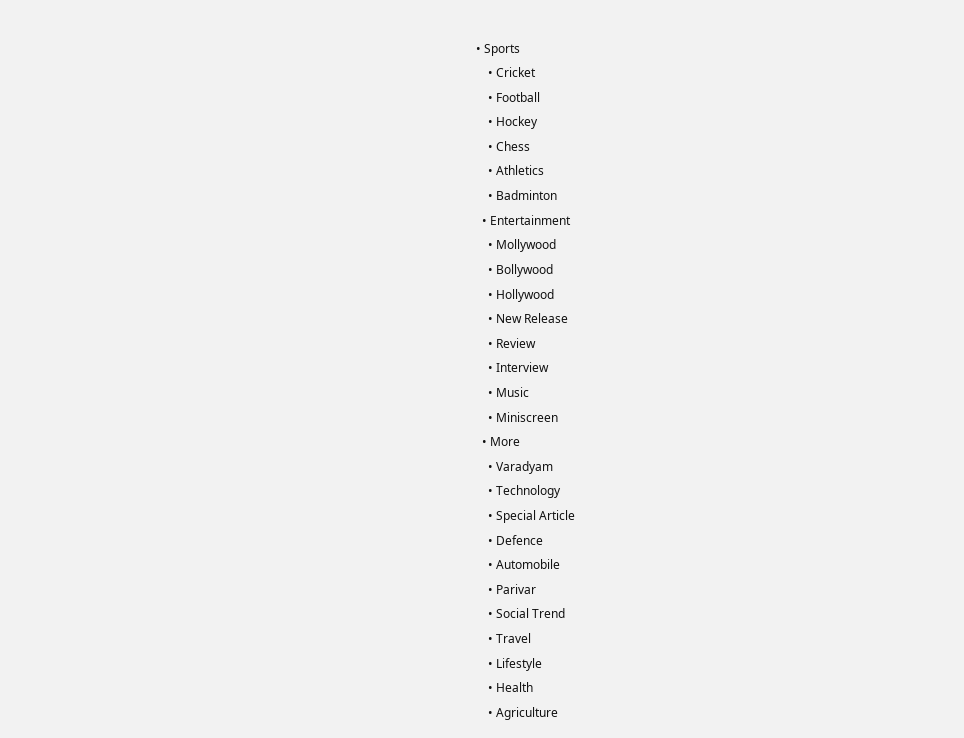• Sports
    • Cricket
    • Football
    • Hockey
    • Chess
    • Athletics
    • Badminton
  • Entertainment
    • Mollywood
    • Bollywood
    • Hollywood
    • New Release
    • Review
    • Interview
    • Music
    • Miniscreen
  • More
    • Varadyam
    • Technology
    • Special Article
    • Defence
    • Automobile
    • Parivar
    • Social Trend
    • Travel
    • Lifestyle
    • Health
    • Agriculture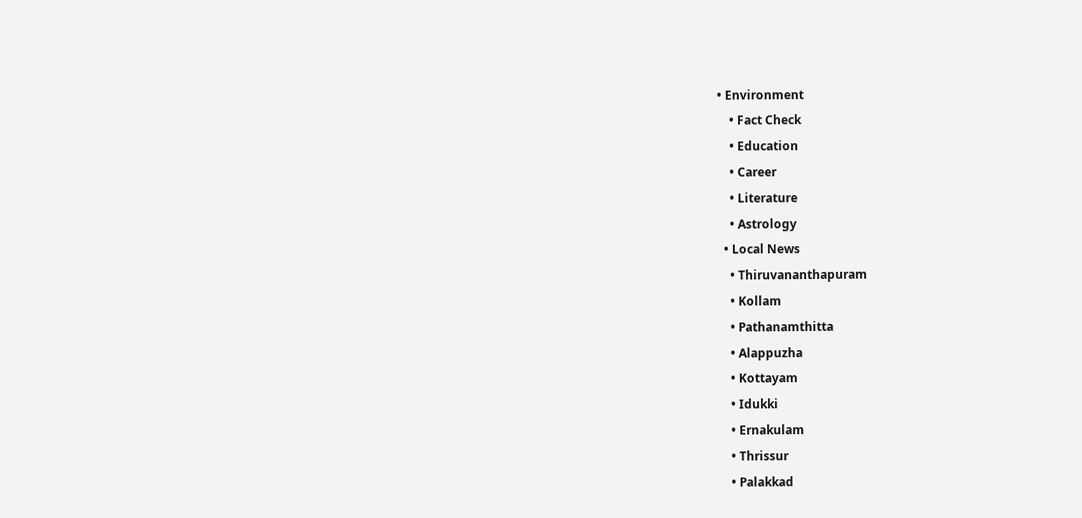• Environment
    • Fact Check
    • Education
    • Career
    • Literature
    • Astrology
  • Local News
    • Thiruvananthapuram
    • Kollam
    • Pathanamthitta
    • Alappuzha
    • Kottayam
    • Idukki
    • Ernakulam
    • Thrissur
    • Palakkad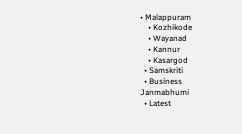• Malappuram
    • Kozhikode
    • Wayanad
    • Kannur
    • Kasargod
  • Samskriti
  • Business
Janmabhumi
  • Latest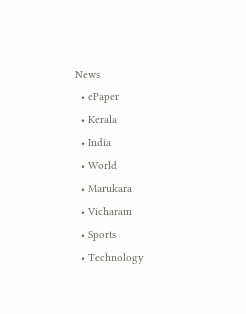News
  • ePaper
  • Kerala
  • India
  • World
  • Marukara
  • Vicharam
  • Sports
  • Technology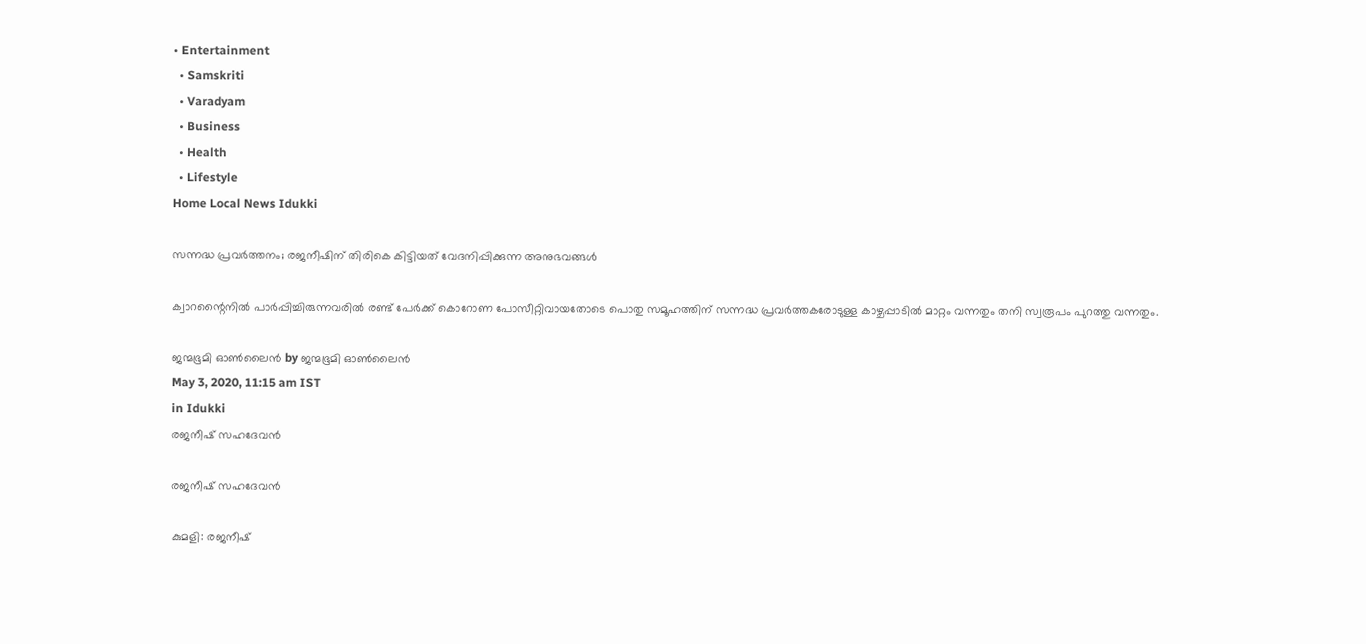• Entertainment
  • Samskriti
  • Varadyam
  • Business
  • Health
  • Lifestyle
Home Local News Idukki

സന്നദ്ധ പ്രവര്‍ത്തനം; രജനീഷിന് തിരികെ കിട്ടിയത് വേദനിപ്പിക്കുന്ന അനുഭവങ്ങള്‍

ക്വാറന്റൈനില്‍ പാര്‍പ്പിച്ചിരുന്നവരില്‍ രണ്ട് പേര്‍ക്ക് കൊറോണ പോസീറ്റിവായതോടെ പൊതു സമൂഹത്തിന് സന്നദ്ധ പ്രവര്‍ത്തകരോടുള്ള കാഴ്ചപ്പാടില്‍ മാറ്റം വന്നതും തനി സ്വരൂപം പുറത്തു വന്നതും.

ജന്മഭൂമി ഓണ്‍ലൈന്‍ by ജന്മഭൂമി ഓണ്‍ലൈന്‍
May 3, 2020, 11:15 am IST
in Idukki
രജനീഷ് സഹദേവന്‍

രജനീഷ് സഹദേവന്‍

കുമളി: രജനീഷ്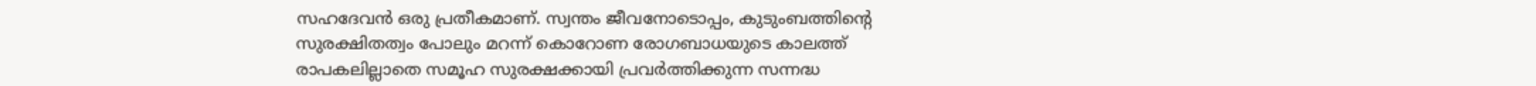സഹദേവന്‍ ഒരു പ്രതീകമാണ്. സ്വന്തം ജീവനോടൊപ്പം, കുടുംബത്തിന്റെ സുരക്ഷിതത്വം പോലും മറന്ന് കൊറോണ രോഗബാധയുടെ കാലത്ത് രാപകലില്ലാതെ സമൂഹ സുരക്ഷക്കായി പ്രവര്‍ത്തിക്കുന്ന സന്നദ്ധ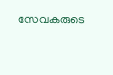സേവകരുടെ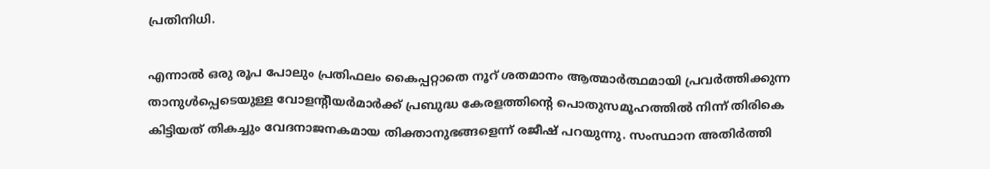പ്രതിനിധി.

എന്നാല്‍ ഒരു രൂപ പോലും പ്രതിഫലം കൈപ്പറ്റാതെ നൂറ് ശതമാനം ആത്മാര്‍ത്ഥമായി പ്രവര്‍ത്തിക്കുന്ന താനുള്‍പ്പെടെയുള്ള വോളന്റീയര്‍മാര്‍ക്ക് പ്രബുദ്ധ കേരളത്തിന്റെ പൊതുസമൂഹത്തില്‍ നിന്ന് തിരികെ കിട്ടിയത് തികച്ചും വേദനാജനകമായ തിക്താനുഭങ്ങളെന്ന് രജീഷ് പറയുന്നു. സംസ്ഥാന അതിര്‍ത്തി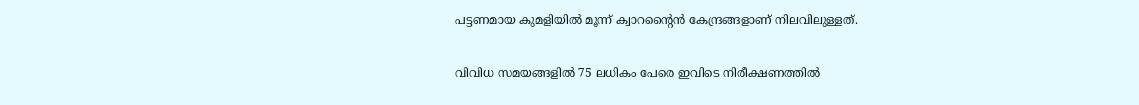പട്ടണമായ കുമളിയില്‍ മൂന്ന് ക്വാറന്റൈന്‍ കേന്ദ്രങ്ങളാണ് നിലവിലുള്ളത്.

വിവിധ സമയങ്ങളില്‍ 75 ലധികം പേരെ ഇവിടെ നിരീക്ഷണത്തില്‍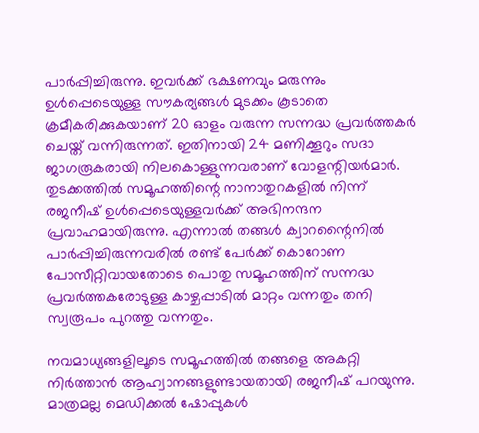പാര്‍പ്പിച്ചിരുന്നു. ഇവര്‍ക്ക് ഭക്ഷണവും മരുന്നും ഉള്‍പ്പെടെയുള്ള സൗകര്യങ്ങള്‍ മുടക്കം കൂടാതെ ക്രമീകരിക്കുകയാണ് 20 ഓളം വരുന്ന സന്നദ്ധ പ്രവര്‍ത്തകര്‍ ചെയ്ത് വന്നിരുന്നത്. ഇതിനായി 24 മണിക്കൂറും സദാ ജാഗരൂകരായി നിലകൊള്ളുന്നവരാണ് വോളന്റിയര്‍മാര്‍. തുടക്കത്തില്‍ സമൂഹത്തിന്റെ നാനാതുറകളില്‍ നിന്ന് രജനീഷ് ഉള്‍പ്പെടെയുള്ളവര്‍ക്ക് അഭിനന്ദന പ്രവാഹമായിരുന്നു. എന്നാല്‍ തങ്ങള്‍ ക്വാറന്റൈനില്‍ പാര്‍പ്പിച്ചിരുന്നവരില്‍ രണ്ട് പേര്‍ക്ക് കൊറോണ പോസീറ്റിവായതോടെ പൊതു സമൂഹത്തിന് സന്നദ്ധ പ്രവര്‍ത്തകരോടുള്ള കാഴ്ചപ്പാടില്‍ മാറ്റം വന്നതും തനി സ്വരൂപം പുറത്തു വന്നതും.

നവമാധ്യങ്ങളിലൂടെ സമൂഹത്തില്‍ തങ്ങളെ അകറ്റി നിര്‍ത്താന്‍ ആഹ്വാനങ്ങളുണ്ടായതായി രജനീഷ് പറയുന്നു. മാത്രമല്ല മെഡിക്കല്‍ ഷോപ്പുകള്‍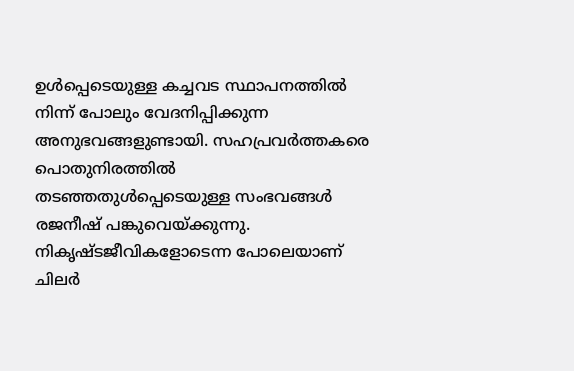ഉള്‍പ്പെടെയുള്ള കച്ചവട സ്ഥാപനത്തില്‍ നിന്ന് പോലും വേദനിപ്പിക്കുന്ന അനുഭവങ്ങളുണ്ടായി. സഹപ്രവര്‍ത്തകരെ പൊതുനിരത്തില്‍ തടഞ്ഞതുള്‍പ്പെടെയുള്ള സംഭവങ്ങള്‍ രജനീഷ് പങ്കുവെയ്‌ക്കുന്നു. നികൃഷ്ടജീവികളോടെന്ന പോലെയാണ് ചിലര്‍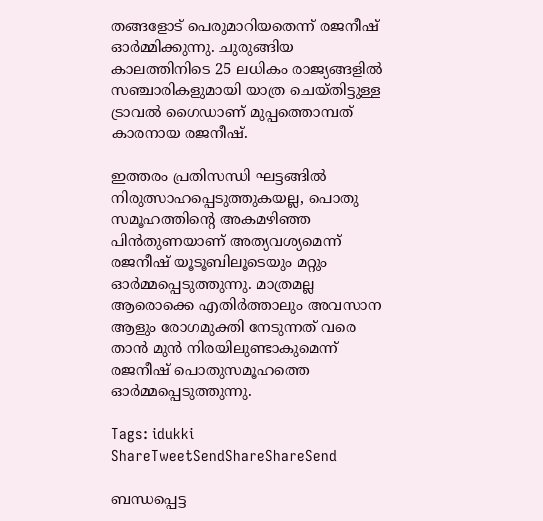തങ്ങളോട് പെരുമാറിയതെന്ന് രജനീഷ് ഓര്‍മ്മിക്കുന്നു. ചുരുങ്ങിയ കാലത്തിനിടെ 25 ലധികം രാജ്യങ്ങളില്‍ സഞ്ചാരികളുമായി യാത്ര ചെയ്തിട്ടുള്ള ട്രാവല്‍ ഗൈഡാണ് മുപ്പത്തൊമ്പത് കാരനായ രജനീഷ്.

ഇത്തരം പ്രതിസന്ധി ഘട്ടങ്ങില്‍ നിരുത്സാഹപ്പെടുത്തുകയല്ല, പൊതു സമൂഹത്തിന്റെ അകമഴിഞ്ഞ പിന്‍തുണയാണ് അത്യവശ്യമെന്ന് രജനീഷ് യൂടൂബിലൂടെയും മറ്റും ഓര്‍മ്മപ്പെടുത്തുന്നു. മാത്രമല്ല ആരൊക്കെ എതിര്‍ത്താലും അവസാന ആളും രോഗമുക്തി നേടുന്നത് വരെ താന്‍ മുന്‍ നിരയിലുണ്ടാകുമെന്ന് രജനീഷ് പൊതുസമൂഹത്തെ ഓര്‍മ്മപ്പെടുത്തുന്നു.

Tags: idukki
ShareTweetSendShareShareSend

ബന്ധപ്പെട്ട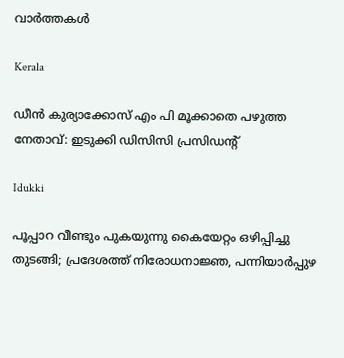വാര്‍ത്തകള്‍

Kerala

ഡീന്‍ കുര്യാക്കോസ് എം പി മൂക്കാതെ പഴുത്ത നേതാവ്: ഇടുക്കി ഡിസിസി പ്രസിഡന്റ്

Idukki

പൂപ്പാറ വീണ്ടും പുകയുന്നു കൈയേറ്റം ഒഴിപ്പിച്ചു തുടങ്ങി; പ്രദേശത്ത് നിരോധനാജ്ഞ, പന്നിയാര്‍പ്പുഴ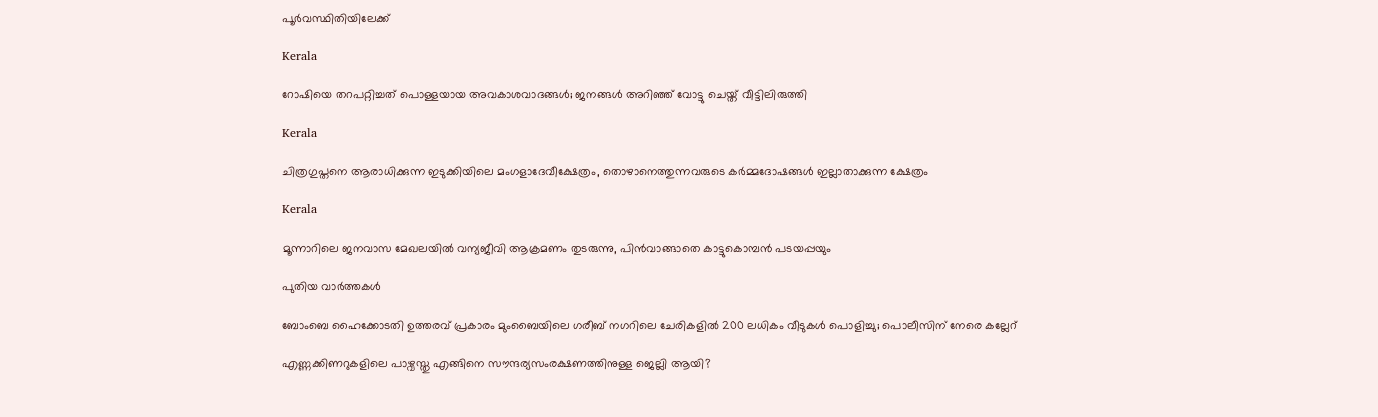പൂര്‍വസ്ഥിതിയിലേക്ക്

Kerala

റോഷിയെ തറപറ്റിച്ചത് പൊള്ളയായ അവകാശവാദങ്ങള്‍; ജനങ്ങള്‍ അറിഞ്ഞ് വോട്ടു ചെയ്ത് വീട്ടിലിരുത്തി

Kerala

ചിത്രഗുപ്തനെ ആരാധിക്കുന്ന ഇടുക്കിയിലെ മംഗളാദേവീക്ഷേത്രം, തൊഴാനെത്തുന്നവരുടെ കര്‍മ്മദോഷങ്ങള്‍ ഇല്ലാതാക്കുന്ന ക്ഷേത്രം

Kerala

മൂന്നാറിലെ ജനവാസ മേഖലയില്‍ വന്യജീവി ആക്രമണം തുടരുന്നു, പിന്‍വാങ്ങാതെ കാട്ടുകൊമ്പന്‍ പടയപ്പയും

പുതിയ വാര്‍ത്തകള്‍

ബോംബെ ഹൈക്കോടതി ഉത്തരവ് പ്രകാരം മുംബൈയിലെ ഗരീബ് നഗറിലെ ചേരികളിൽ 200 ലധികം വീടുകൾ പൊളിച്ചു; പൊലീസിന് നേരെ കല്ലേറ്

എണ്ണക്കിണറുകളിലെ പാഴ്വസ്തു എങ്ങിനെ സൗന്ദര്യസംരക്ഷണത്തിനുള്ള ജെല്ലി ആയി?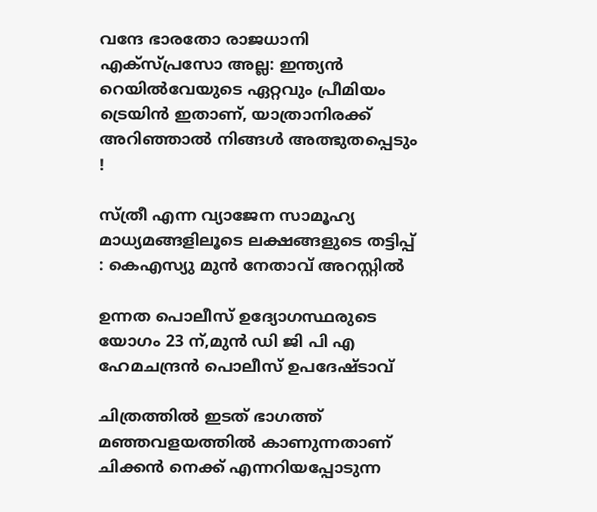വന്ദേ ഭാരതോ രാജധാനി എക്സ്പ്രസോ അല്ല: ഇന്ത്യൻ റെയിൽവേയുടെ ഏറ്റവും പ്രീമിയം ട്രെയിൻ ഇതാണ്, യാത്രാനിരക്ക് അറിഞ്ഞാൽ നിങ്ങൾ അത്ഭുതപ്പെടും !

സ്ത്രീ എന്ന വ്യാജേന സാമൂഹ്യ മാധ്യമങ്ങളിലൂടെ ലക്ഷങ്ങളുടെ തട്ടിപ്പ് : കെഎസ്യു മുന്‍ നേതാവ് അറസ്റ്റില്‍

ഉന്നത പൊലീസ് ഉദ്യോഗസ്ഥരുടെ യോഗം 23 ന്,മുന്‍ ഡി ജി പി എ ഹേമചന്ദ്രന്‍ പൊലീസ് ഉപദേഷ്ടാവ്

ചിത്രത്തില്‍ ഇടത് ഭാഗത്ത് മഞ്ഞവളയത്തില്‍ കാണുന്നതാണ് ചിക്കന്‍ നെക്ക് എന്നറിയപ്പോടുന്ന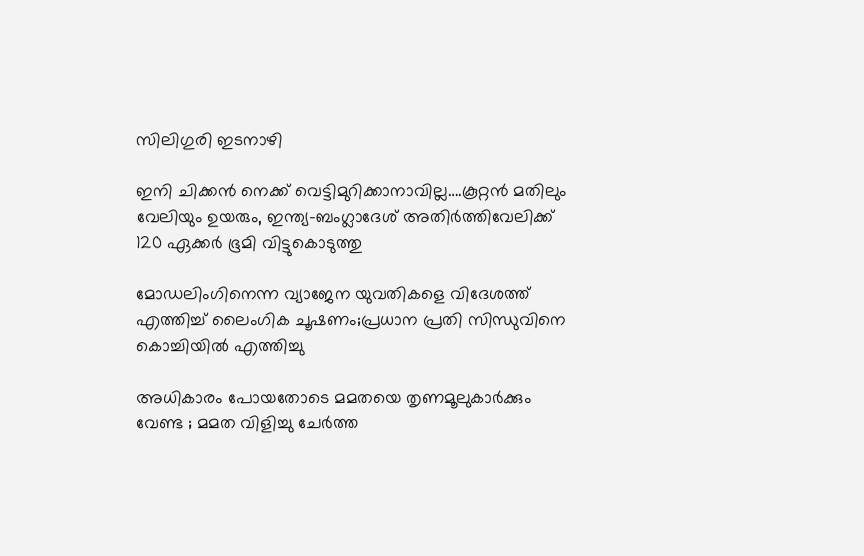സിലിഗുരി ഇടനാഴി

ഇനി ചിക്കന്‍ നെക്ക് വെട്ടിമുറിക്കാനാവില്ല….കൂറ്റന്‍ മതിലും വേലിയും ഉയരും, ഇന്ത്യ-ബംഗ്ലാദേശ് അതിര്‍ത്തിവേലിക്ക് 120 ഏക്കര്‍ ഭൂമി വിട്ടുകൊടുത്തു

മോഡലിംഗിനെന്ന വ്യാജേന യുവതികളെ വിദേശത്ത് എത്തിച്ച് ലൈംഗിക ചൂഷണം;പ്രധാന പ്രതി സിന്ധുവിനെ കൊച്ചിയില്‍ എത്തിച്ചു

അധികാരം പോയതോടെ മമതയെ തൃണമൂലുകാർക്കും വേണ്ട ; മമത വിളിച്ചു ചേർത്ത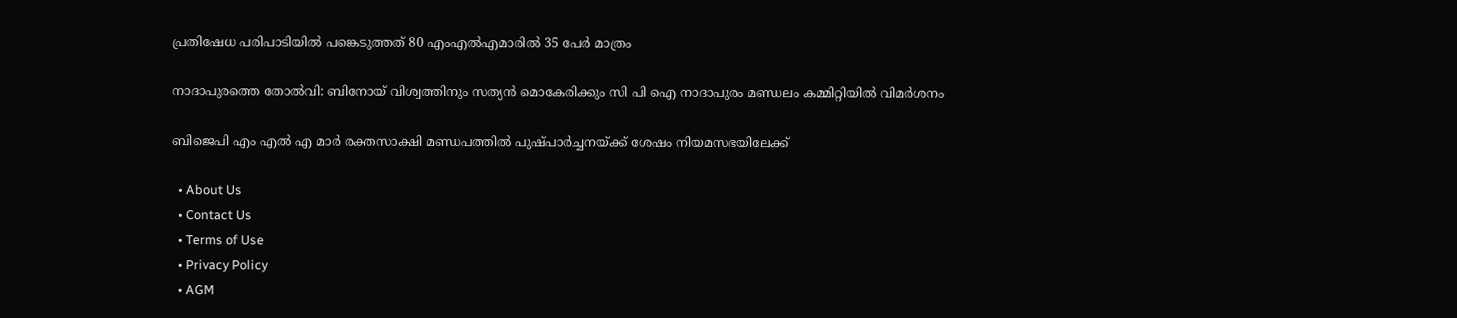പ്രതിഷേധ പരിപാടിയിൽ പങ്കെടുത്തത് 80 എംഎൽഎമാരിൽ 35 പേർ മാത്രം

നാദാപുരത്തെ തോല്‍വി: ബിനോയ് വിശ്വത്തിനും സത്യന്‍ മൊകേരിക്കും സി പി ഐ നാദാപുരം മണ്ഡലം കമ്മിറ്റിയില്‍ വിമര്‍ശനം

ബിജെപി എം എല്‍ എ മാര്‍ രക്തസാക്ഷി മണ്ഡപത്തില്‍ പുഷ്പാര്‍ച്ചനയ്‌ക്ക് ശേഷം നിയമസഭയിലേക്ക്

  • About Us
  • Contact Us
  • Terms of Use
  • Privacy Policy
  • AGM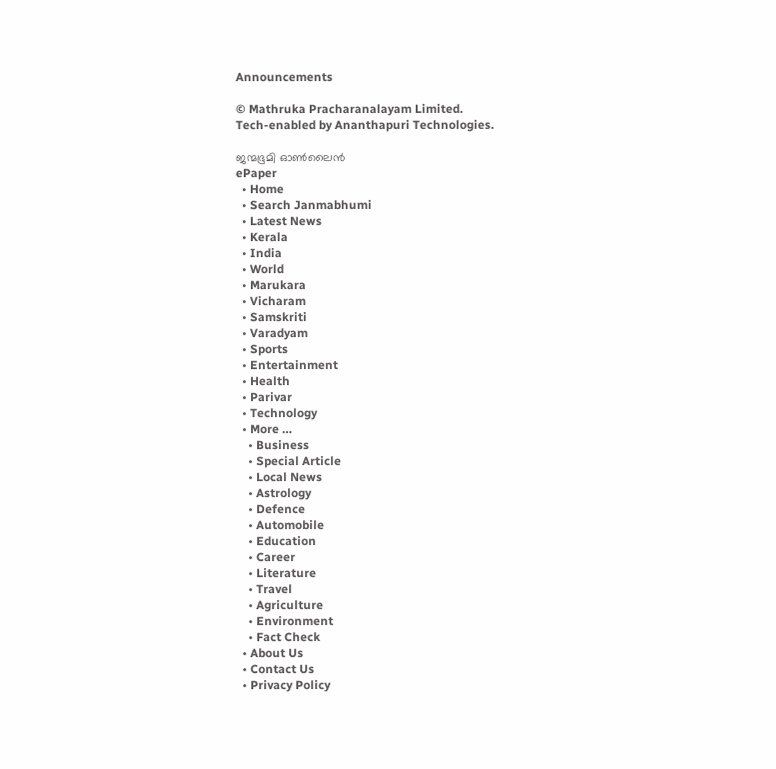Announcements

© Mathruka Pracharanalayam Limited.
Tech-enabled by Ananthapuri Technologies.

ജന്മഭൂമി ഓണ്‍ലൈന്‍
ePaper
  • Home
  • Search Janmabhumi
  • Latest News
  • Kerala
  • India
  • World
  • Marukara
  • Vicharam
  • Samskriti
  • Varadyam
  • Sports
  • Entertainment
  • Health
  • Parivar
  • Technology
  • More …
    • Business
    • Special Article
    • Local News
    • Astrology
    • Defence
    • Automobile
    • Education
    • Career
    • Literature
    • Travel
    • Agriculture
    • Environment
    • Fact Check
  • About Us
  • Contact Us
  • Privacy Policy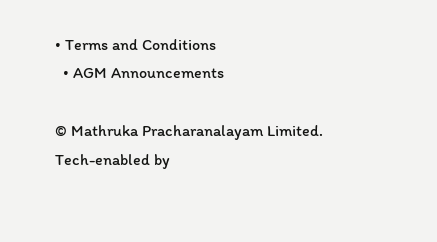• Terms and Conditions
  • AGM Announcements

© Mathruka Pracharanalayam Limited.
Tech-enabled by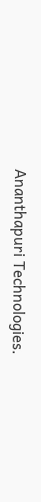Ananthapuri Technologies.